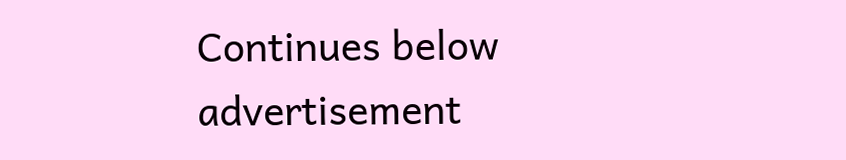Continues below advertisement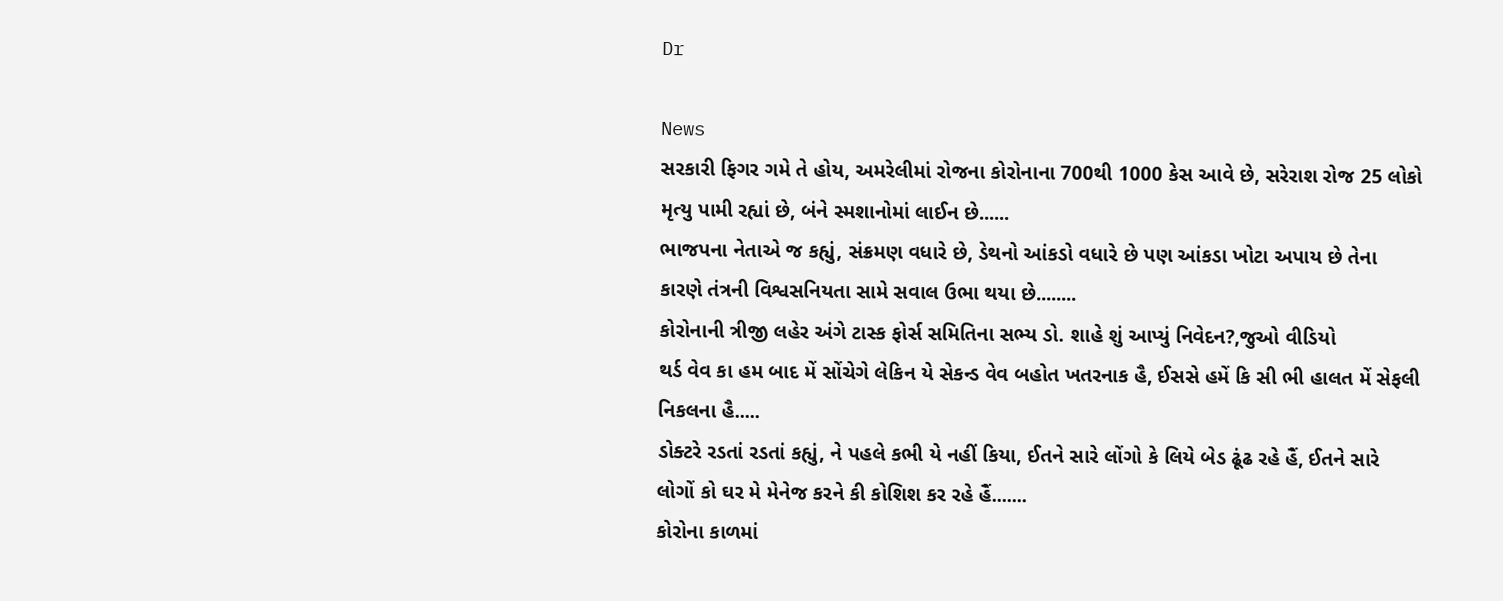Dr

News
સરકારી ફિગર ગમે તે હોય, અમરેલીમાં રોજના કોરોનાના 700થી 1000 કેસ આવે છે, સરેરાશ રોજ 25 લોકો મૃત્યુ પામી રહ્યાં છે, બંને સ્મશાનોમાં લાઈન છે......
ભાજપના નેતાએ જ કહ્યું, સંક્રમણ વધારે છે, ડેથનો આંકડો વધારે છે પણ આંકડા ખોટા અપાય છે તેના કારણે તંત્રની વિશ્વસનિયતા સામે સવાલ ઉભા થયા છે........
કોરોનાની ત્રીજી લહેર અંગે ટાસ્ક ફોર્સ સમિતિના સભ્ય ડો. શાહે શું આપ્યું નિવેદન?,જુઓ વીડિયો
થર્ડ વેવ કા હમ બાદ મેં સોંચેગે લેકિન યે સેકન્ડ વેવ બહોત ખતરનાક હૈ, ઈસસે હમેં કિ સી ભી હાલત મેં સેફલી નિકલના હૈ.....
ડોક્ટરે રડતાં રડતાં કહ્યું, ને પહલે કભી યે નહીં કિયા, ઈતને સારે લોંગો કે લિયે બેડ ઢૂંઢ રહે હૈં, ઈતને સારે લોગોં કો ઘર મે મેનેજ કરને કી કોશિશ કર રહે હૈં.......
કોરોના કાળમાં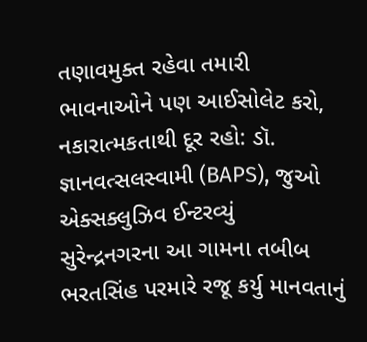તણાવમુક્ત રહેવા તમારી ભાવનાઓને પણ આઈસોલેટ કરો, નકારાત્મકતાથી દૂર રહો: ડૉ. જ્ઞાનવત્સલસ્વામી (BAPS), જુઓ એક્સક્લુઝિવ ઈન્ટરવ્યું
સુરેન્દ્રનગરના આ ગામના તબીબ ભરતસિંહ પરમારે રજૂ કર્યુ માનવતાનું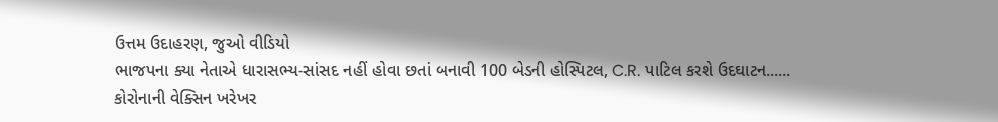ઉત્તમ ઉદાહરણ, જુઓ વીડિયો
ભાજપના ક્યા નેતાએ ધારાસભ્ય-સાંસદ નહીં હોવા છતાં બનાવી 100 બેડની હોસ્પિટલ, C.R. પાટિલ કરશે ઉદઘાટન......
કોરોનાની વેક્સિન ખરેખર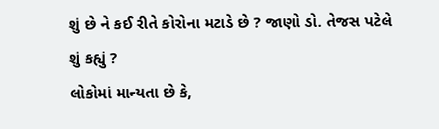શું છે ને કઈ રીતે કોરોના મટાડે છે ? જાણો ડો. તેજસ પટેલે શું કહ્યું ?
લોકોમાં માન્યતા છે કે,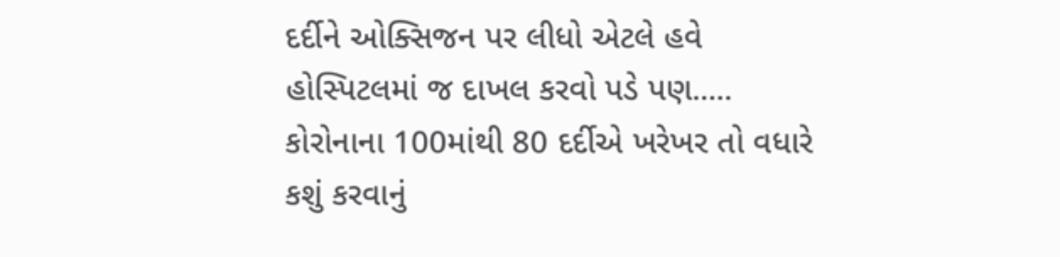દર્દીને ઓક્સિજન પર લીધો એટલે હવે હોસ્પિટલમાં જ દાખલ કરવો પડે પણ.....
કોરોનાના 100માંથી 80 દર્દીએ ખરેખર તો વધારે કશું કરવાનું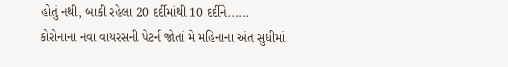હોતું નથી, બાકી રહેલા 20 દર્દીમાંથી 10 દર્દીને......
કોરોનાના નવા વાયરસની પેટર્ન જોતાં મે મહિનાના અંત સુધીમાં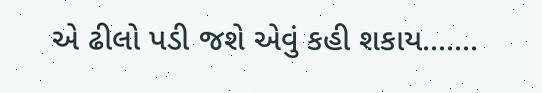એ ઢીલો પડી જશે એવું કહી શકાય.......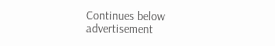Continues below advertisement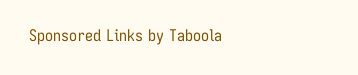Sponsored Links by Taboola